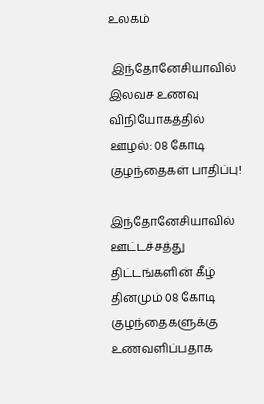உலகம்

 இந்தோனேசியாவில் இலவச உணவு விநியோகத்தில் ஊழல்: 08 கோடி குழந்தைகள் பாதிப்பு!

இந்தோனேசியாவில் ஊட்டச்சத்து திட்டங்களின் கீழ் தினமும் 08 கோடி குழந்தைகளுக்கு உணவளிப்பதாக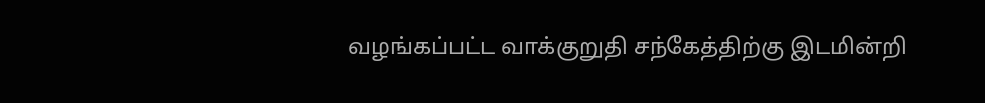வழங்கப்பட்ட வாக்குறுதி சந்கேத்திற்கு இடமின்றி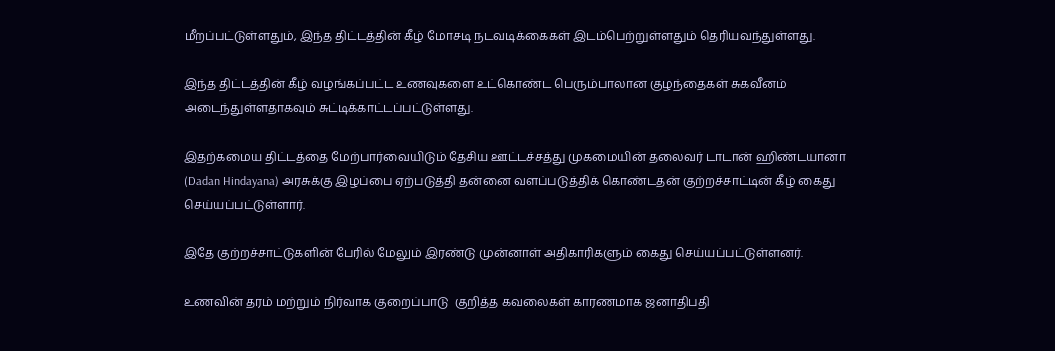மீறப்பட்டுள்ளதும், இந்த திட்டத்தின் கீழ் மோசடி நடவடிக்கைகள் இடம்பெற்றுள்ளதும் தெரியவந்துள்ளது.

இந்த திட்டத்தின் கீழ் வழங்கப்பட்ட உணவுகளை உட்கொண்ட பெரும்பாலான குழந்தைகள் சுகவீனம் அடைந்துள்ளதாகவும் சுட்டிக்காட்டப்பட்டுள்ளது.

இதற்கமைய திட்டத்தை மேற்பார்வையிடும் தேசிய ஊட்டச்சத்து முகமையின் தலைவர் டாடான் ஹிண்டயானா (Dadan Hindayana) அரசுக்கு இழப்பை ஏற்படுத்தி தன்னை வளப்படுத்திக் கொண்டதன் குற்றச்சாட்டின் கீழ் கைது செய்யப்பட்டுள்ளார்.

இதே குற்றச்சாட்டுகளின் பேரில் மேலும் இரண்டு முன்னாள் அதிகாரிகளும் கைது செய்யப்பட்டுள்ளனர்.

உணவின் தரம் மற்றும் நிர்வாக குறைப்பாடு  குறித்த கவலைகள் காரணமாக ஜனாதிபதி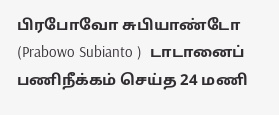பிரபோவோ சுபியாண்டோ (Prabowo Subianto )  டாடானைப் பணிநீக்கம் செய்த 24 மணி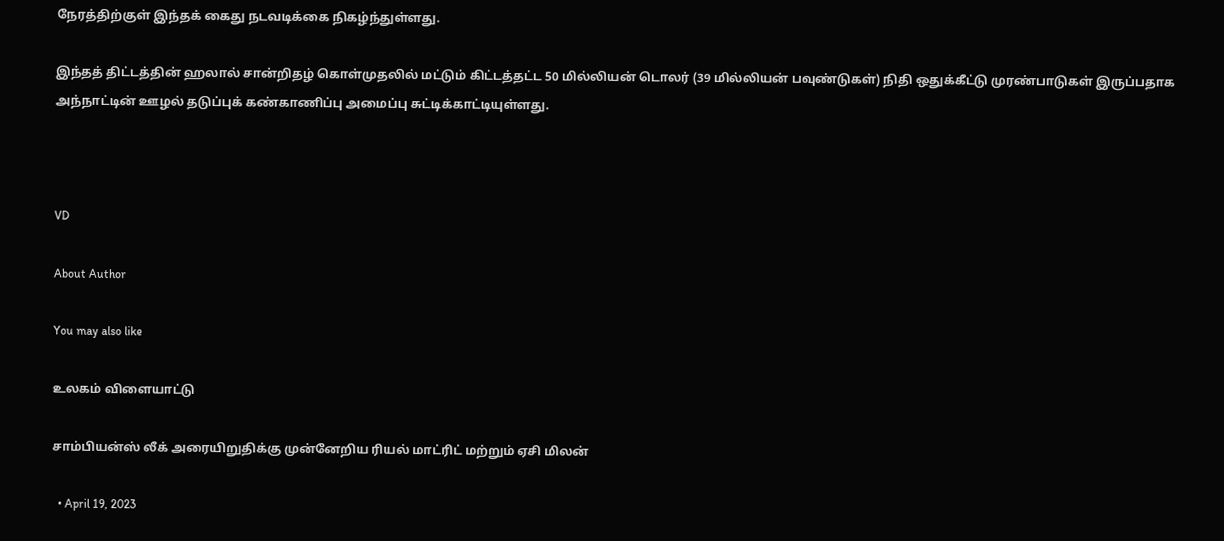நேரத்திற்குள் இந்தக் கைது நடவடிக்கை நிகழ்ந்துள்ளது.

இந்தத் திட்டத்தின் ஹலால் சான்றிதழ் கொள்முதலில் மட்டும் கிட்டத்தட்ட 50 மில்லியன் டொலர் (39 மில்லியன் பவுண்டுகள்) நிதி ஒதுக்கீட்டு முரண்பாடுகள் இருப்பதாக அந்நாட்டின் ஊழல் தடுப்புக் கண்காணிப்பு அமைப்பு சுட்டிக்காட்டியுள்ளது.



VD

About Author

You may also like

உலகம் விளையாட்டு

சாம்பியன்ஸ் லீக் அரையிறுதிக்கு முன்னேறிய ரியல் மாட்ரிட் மற்றும் ஏசி மிலன்

  • April 19, 2023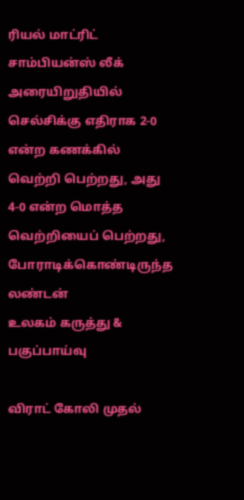ரியல் மாட்ரிட் சாம்பியன்ஸ் லீக் அரையிறுதியில் செல்சிக்கு எதிராக 2-0 என்ற கணக்கில் வெற்றி பெற்றது, அது 4-0 என்ற மொத்த வெற்றியைப் பெற்றது, போராடிக்கொண்டிருந்த லண்டன்
உலகம் கருத்து & பகுப்பாய்வு

விராட் கோலி முதல்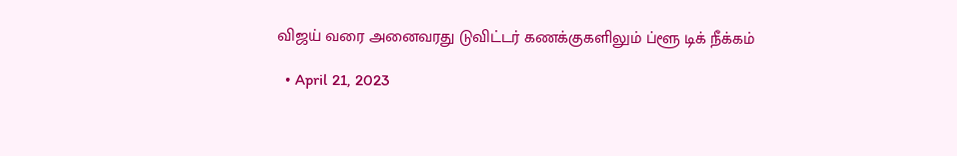விஜய் வரை அனைவரது டுவிட்டர் கணக்குகளிலும் ப்ளூ டிக் நீக்கம்

  • April 21, 2023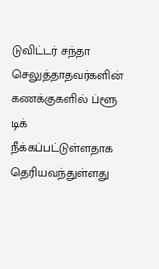டுவிட்டர் சந்தா செலுத்தாதவர்களின் கணக்குகளில் ப்ளூ டிக் நீக்கப்பட்டுள்ளதாக தெரியவந்துள்ளது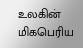உலகின் மிகபெரிய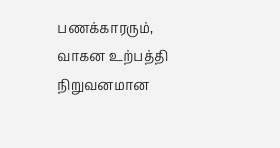பணக்காரரும், வாகன உற்பத்தி நிறுவனமான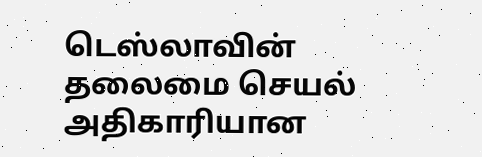டெஸ்லாவின் தலைமை செயல் அதிகாரியான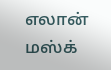எலான் மஸ்க்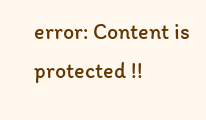error: Content is protected !!